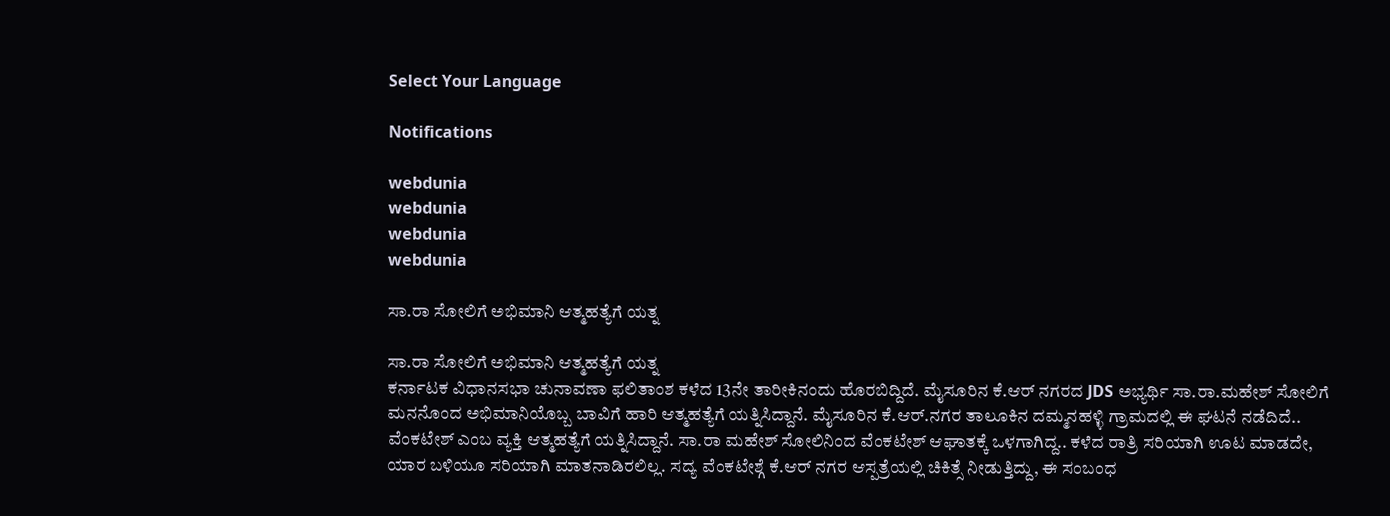Select Your Language

Notifications

webdunia
webdunia
webdunia
webdunia

ಸಾ.ರಾ ಸೋಲಿಗೆ ಅಭಿಮಾನಿ ಆತ್ಮಹತ್ಯೆಗೆ ಯತ್ನ

ಸಾ.ರಾ ಸೋಲಿಗೆ ಅಭಿಮಾನಿ ಆತ್ಮಹತ್ಯೆಗೆ ಯತ್ನ
ಕರ್ನಾಟಕ ವಿಧಾನಸಭಾ ಚುನಾವಣಾ ಫಲಿತಾಂಶ ಕಳೆದ 13ನೇ ತಾರೀಕಿನಂದು ಹೊರಬಿದ್ದಿದೆ. ಮೈಸೂರಿನ ಕೆ.ಆರ್ ನಗರದ JDS ಅಭ್ಯರ್ಥಿ ಸಾ.ರಾ.ಮಹೇಶ್ ಸೋಲಿಗೆ ಮನನೊಂದ ಅಭಿಮಾನಿಯೊಬ್ಬ ಬಾವಿಗೆ ಹಾರಿ ಆತ್ಮಹತ್ಯೆಗೆ ಯತ್ನಿಸಿದ್ದಾನೆ. ಮೈಸೂರಿನ ಕೆ.ಆರ್.ನಗರ ತಾಲೂಕಿನ ದಮ್ಮನಹಳ್ಳಿ ಗ್ರಾಮದಲ್ಲಿ ಈ ಘಟನೆ ನಡೆದಿದೆ.. ವೆಂಕಟೇಶ್ ಎಂಬ ವ್ಯಕ್ತಿ ಆತ್ಮಹತ್ಯೆಗೆ ಯತ್ನಿಸಿದ್ದಾನೆ. ಸಾ.ರಾ ಮಹೇಶ್ ಸೋಲಿನಿಂದ ವೆಂಕಟೇಶ್ ಆಘಾತಕ್ಕೆ ಒಳಗಾಗಿದ್ದ.. ಕಳೆದ ರಾತ್ರಿ ಸರಿಯಾಗಿ ಊಟ ಮಾಡದೇ, ಯಾರ ಬಳಿಯೂ ಸರಿಯಾಗಿ ಮಾತನಾಡಿರಲಿಲ್ಲ. ಸದ್ಯ ವೆಂಕಟೇಶ್ಗೆ ಕೆ.ಆರ್ ನಗರ ಆಸ್ಪತ್ರೆಯಲ್ಲಿ ಚಿಕಿತ್ಸೆ ನೀಡುತ್ತಿದ್ದು, ಈ ಸಂಬಂಧ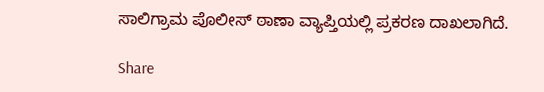ಸಾಲಿಗ್ರಾಮ ಪೊಲೀಸ್ ಠಾಣಾ ವ್ಯಾಪ್ತಿಯಲ್ಲಿ ಪ್ರಕರಣ ದಾಖಲಾಗಿದೆ.

Share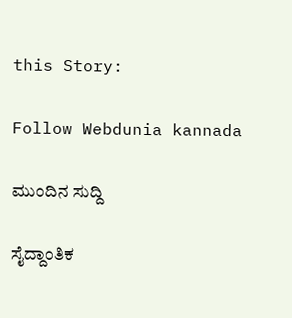this Story:

Follow Webdunia kannada

ಮುಂದಿನ ಸುದ್ದಿ

ಸೈದ್ದಾಂತಿಕ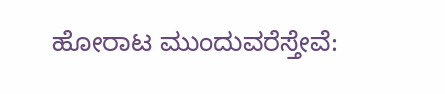ಹೋರಾಟ ಮುಂದುವರೆಸ್ತೇವೆ: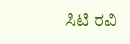ಸಿಟಿ ರವಿ